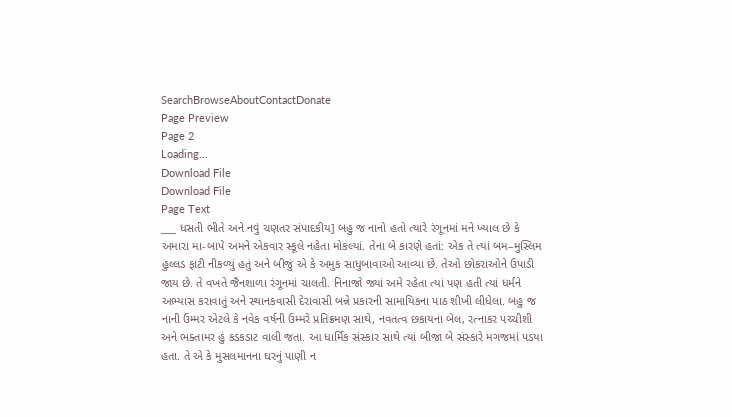SearchBrowseAboutContactDonate
Page Preview
Page 2
Loading...
Download File
Download File
Page Text
___ ધસતી ભીતે અને નવું ચણતર સંપાદકીય] બહુ જ નાનો હતો ત્યારે રંગૂનમાં મને ખ્યાલ છે કે અમારા મા-બાપે અમને એકવાર સ્કૂલે નહેતા મોકલ્યાં. તેના બે કારણે હતાં: એક તે ત્યાં બમ–મુસ્લિમ હુલ્લડ ફાટી નીકળ્યું હતું અને બીજું એ કે અમુક સાધુબાવાઓ આવ્યા છે. તેઓ છોકરાઓને ઉપાડી જાય છે. તે વખતે જૈનશાળા રંગૂનમાં ચાલતી. નિનાજો જ્યાં અમે રહેતા ત્યાં પણ હતી ત્યાં ધર્મને અભ્યાસ કરાવાતું અને સ્થાનકવાસી દેરાવાસી બન્ને પ્રકારની સામાયિકના પાઠ શીખી લીધેલા. બહુ જ નાની ઉમ્મર એટલે કે નવેક વર્ષની ઉમ્મરે પ્રતિક્રમણ સાથે, નવતત્વ છકાયના બેલ, રત્નાકર પચ્ચીશી અને ભક્તામર હું કડકડાટ વાલી જતા. આ ધાર્મિક સંસ્કાર સાથે ત્યાં બીજા બે સંસ્કારે મગજમાં પડયા હતા. તે એ કે મુસલમાનના ઘરનું પાણી ન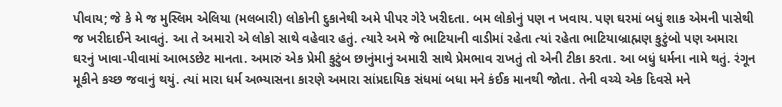પીવાય; જે કે મે જ મુસ્લિમ એલિયા (મલબારી) લોકોની દુકાનેથી અમે પીપર ગેરે ખરીદતા. બમ લોકોનું પણ ન ખવાય. પણ ઘરમાં બધું શાક એમની પાસેથી જ ખરીદાઈને આવતું. આ તે અમારો એ લોકો સાથે વહેવાર હતું. ત્યારે અમે જે ભાટિયાની વાડીમાં રહેતા ત્યાં રહેતા ભાટિયાબ્રાહ્મણ કુટુંબો પણ અમારા ઘરનું ખાવા-પીવામાં આભડછેટ માનતા. અમારું એક પ્રેમી કુટુંબ છાનુંમાનું અમારી સાથે પ્રેમભાવ રાખતું તો એની ટીકા કરતા. આ બધું ધર્મના નામે થતું. રંગૂન મૂકીને કચ્છ જવાનું થયું. ત્યાં મારા ધર્મ અભ્યાસના કારણે અમારા સાંપ્રદાયિક સંધમાં બધા મને કંઈક માનથી જોતા. તેની વચ્ચે એક દિવસે મને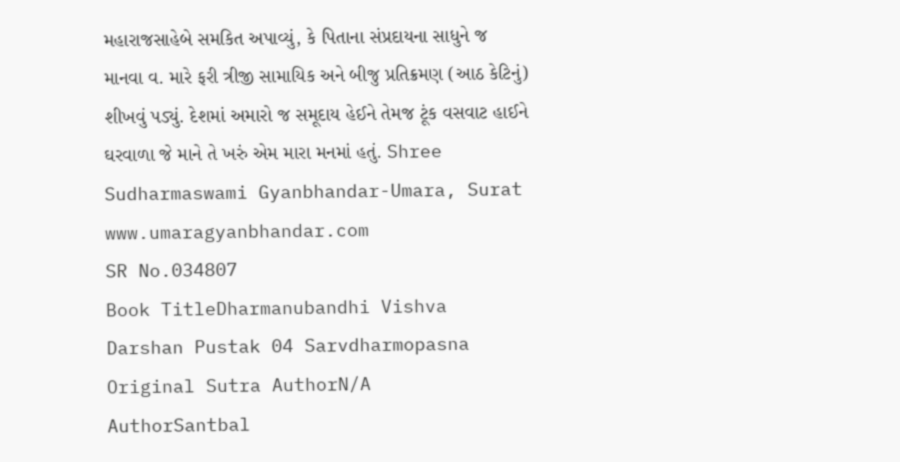મહારાજસાહેબે સમકિત અપાવ્યું, કે પિતાના સંપ્રદાયના સાધુને જ માનવા વ. મારે ફરી ત્રીજી સામાયિક અને બીજુ પ્રતિક્રમણ (આઠ કેટિનું) શીખવું પડ્યું. દેશમાં અમારો જ સમૂદાય હેઈને તેમજ ટૂંક વસવાટ હાઈને ઘરવાળા જે માને તે ખરું એમ મારા મનમાં હતું. Shree Sudharmaswami Gyanbhandar-Umara, Surat www.umaragyanbhandar.com
SR No.034807
Book TitleDharmanubandhi Vishva Darshan Pustak 04 Sarvdharmopasna
Original Sutra AuthorN/A
AuthorSantbal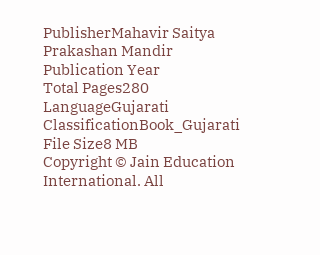PublisherMahavir Saitya Prakashan Mandir
Publication Year
Total Pages280
LanguageGujarati
ClassificationBook_Gujarati
File Size8 MB
Copyright © Jain Education International. All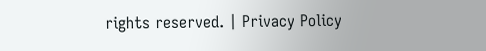rights reserved. | Privacy Policy